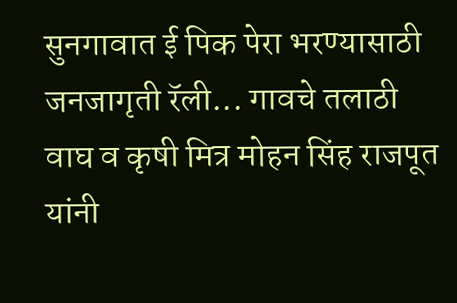सुनगावात ई पिक पेरा भरण्यासाठी जनजागृती रॅली... गावचे तलाठी वाघ व कृषी मित्र मोहन सिंह राजपूत यांनी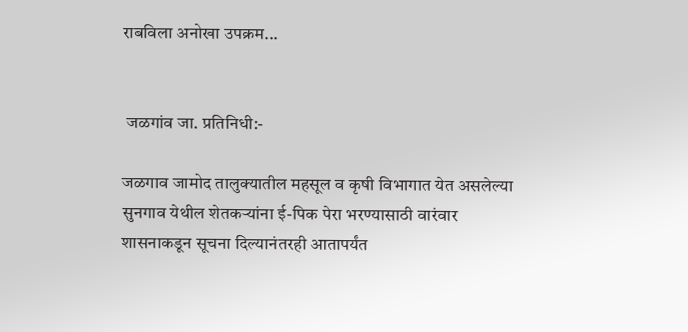राबविला अनोखा उपक्रम...


 जळगांव जा. प्रतिनिधी:-

जळगाव जामोद तालुक्यातील महसूल व कृषी विभागात येत असलेल्या सुनगाव येथील शेतकऱ्यांना ई-पिक पेरा भरण्यासाठी वारंवार शासनाकडून सूचना दिल्यानंतरही आतापर्यंत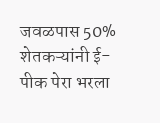जवळपास 50% शेतकऱ्यांनी ई-पीक पेरा भरला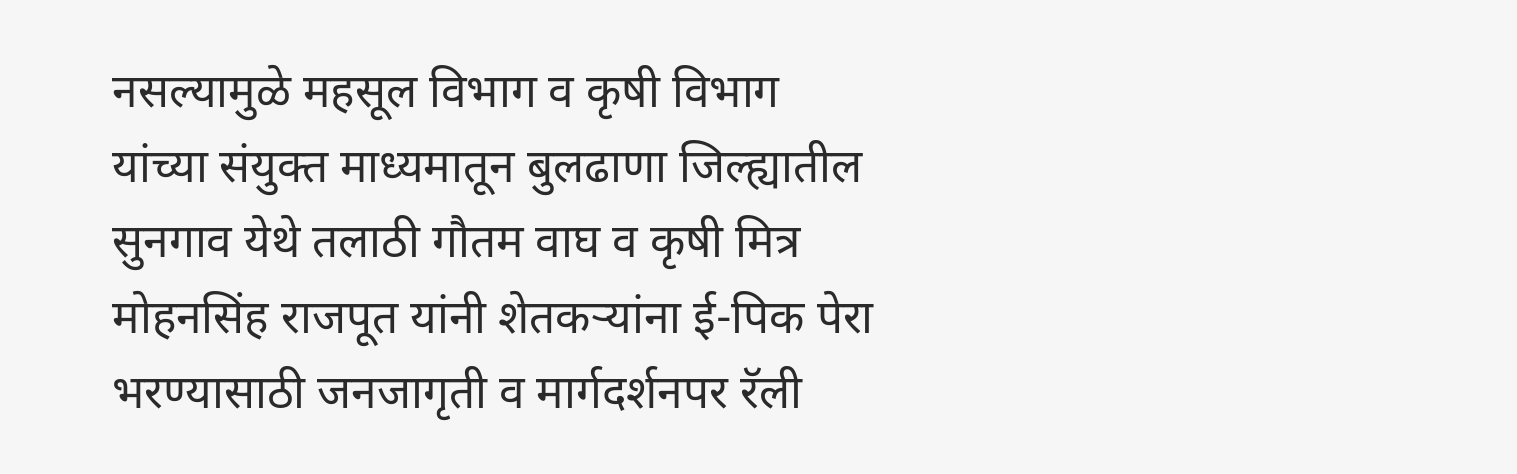नसल्यामुळे महसूल विभाग व कृषी विभाग यांच्या संयुक्त माध्यमातून बुलढाणा जिल्ह्यातील सुनगाव येथे तलाठी गौतम वाघ व कृषी मित्र मोहनसिंह राजपूत यांनी शेतकऱ्यांना ई-पिक पेरा भरण्यासाठी जनजागृती व मार्गदर्शनपर रॅली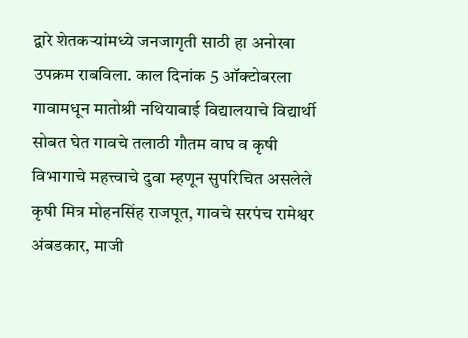द्वारे शेतकऱ्यांमध्ये जनजागृती साठी हा अनोखा उपक्रम राबविला. काल दिनांक 5 ऑक्टोबरला गावामधून मातोश्री नथियाबाई विद्यालयाचे विद्यार्थी सोबत घेत गावचे तलाठी गौतम वाघ व कृषी विभागाचे महत्त्वाचे दुवा म्हणून सुपरिचित असलेले कृषी मित्र मोहनसिंह राजपूत, गावचे सरपंच रामेश्वर अंबडकार, माजी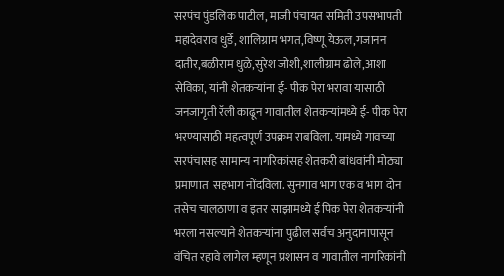सरपंच पुंडलिक पाटील, माजी पंचायत समिती उपसभापती महादेवराव धुर्डे, शालिग्राम भगत,विष्णू येऊल,गजानन दातीर,बळीराम धुळे,सुरेश जोशी,शालीग्राम ढोले,आशा सेविका, यांनी शेतकऱ्यांना ई- पीक पेरा भरावा यासाठी जनजागृती रॅली काढून गावातील शेतकऱ्यांमध्ये ई- पीक पेरा भरण्यासाठी महत्वपूर्ण उपक्रम राबविला. यामध्ये गावच्या सरपंचासह सामान्य नागरिकांसह शेतकरी बांधवांनी मोठ्या प्रमाणात  सहभाग नोंदविला. सुनगाव भाग एक व भाग दोन तसेच चालठाणा व इतर साझामध्ये ई पिक पेरा शेतकऱ्यांनी भरला नसल्याने शेतकऱ्यांना पुढील सर्वच अनुदानापासून वंचित रहावे लागेल म्हणून प्रशासन व गावातील नागरिकांनी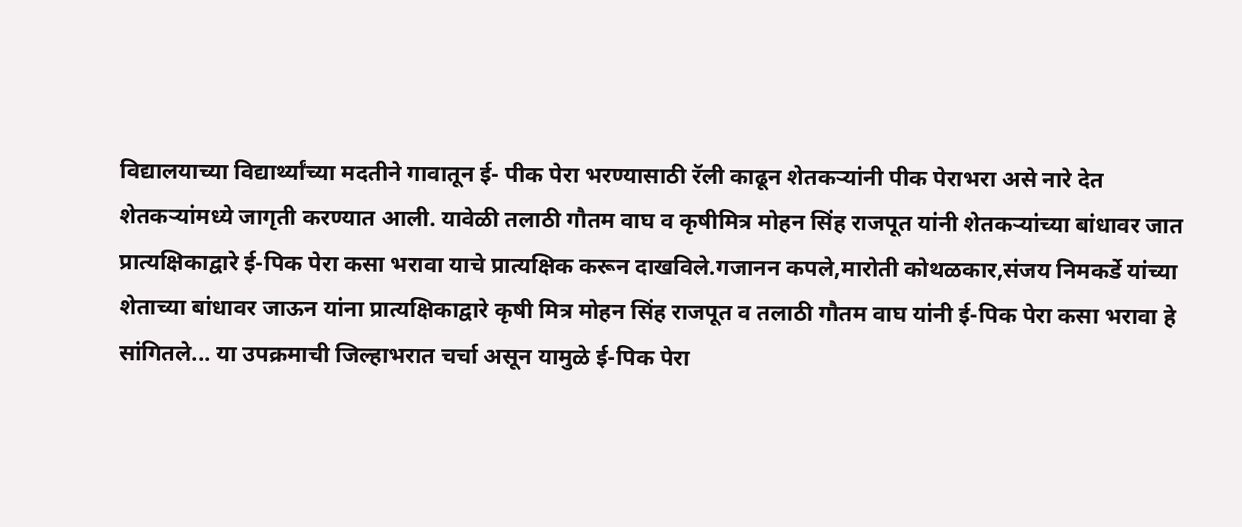विद्यालयाच्या विद्यार्थ्यांच्या मदतीने गावातून ई- पीक पेरा भरण्यासाठी रॅली काढून शेतकऱ्यांनी पीक पेराभरा असे नारे देत शेतकऱ्यांमध्ये जागृती करण्यात आली. यावेळी तलाठी गौतम वाघ व कृषीमित्र मोहन सिंह राजपूत यांनी शेतकऱ्यांच्या बांधावर जात प्रात्यक्षिकाद्वारे ई-पिक पेरा कसा भरावा याचे प्रात्यक्षिक करून दाखविले.गजानन कपले,मारोती कोथळकार,संजय निमकर्डे यांच्या शेताच्या बांधावर जाऊन यांना प्रात्यक्षिकाद्वारे कृषी मित्र मोहन सिंह राजपूत व तलाठी गौतम वाघ यांनी ई-पिक पेरा कसा भरावा हे सांगितले... या उपक्रमाची जिल्हाभरात चर्चा असून यामुळे ई-पिक पेरा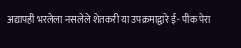अद्यापही भरलेला नसलेले शेतकरी या उपक्रमाद्वारे ई- पीक पेरा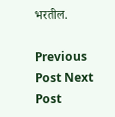भरतील.

Previous Post Next Post